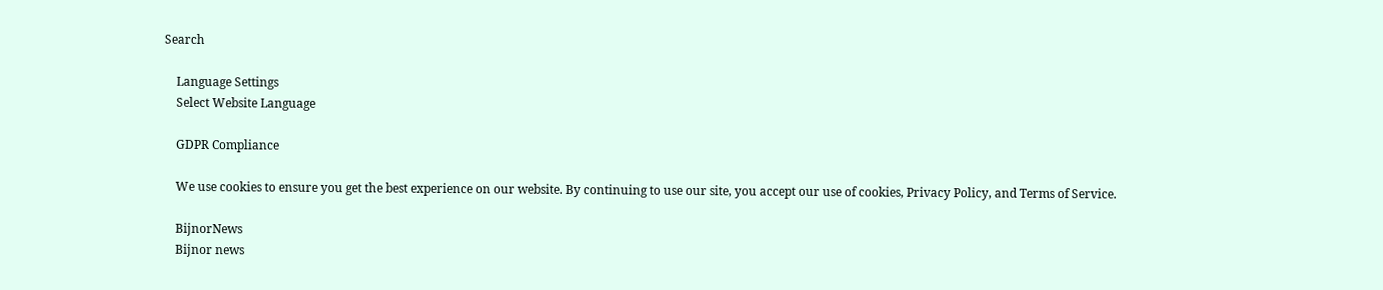Search

    Language Settings
    Select Website Language

    GDPR Compliance

    We use cookies to ensure you get the best experience on our website. By continuing to use our site, you accept our use of cookies, Privacy Policy, and Terms of Service.

    BijnorNews
    Bijnor news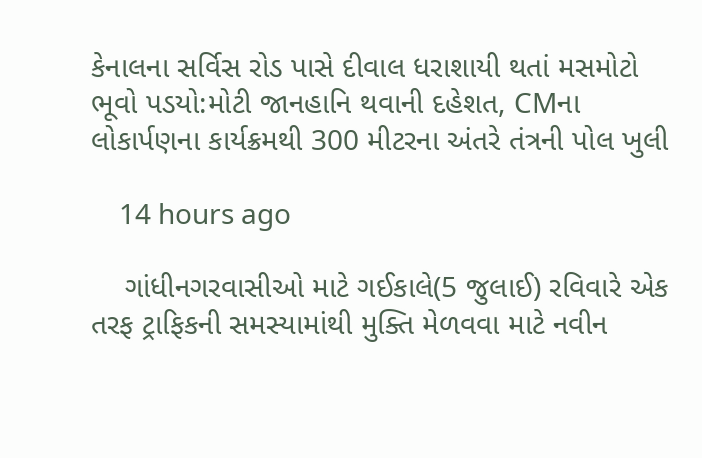કેનાલના સર્વિસ રોડ પાસે દીવાલ ધરાશાયી થતાં મસમોટો ભૂવો પડયો:મોટી જાનહાનિ થવાની દહેશત, CMના લોકાર્પણના કાર્યક્રમથી 300 મીટરના અંતરે તંત્રની પોલ ખુલી

    14 hours ago

    ગાંધીનગરવાસીઓ માટે ગઈકાલે(5 જુલાઈ) રવિવારે એક તરફ ટ્રાફિકની સમસ્યામાંથી મુક્તિ મેળવવા માટે નવીન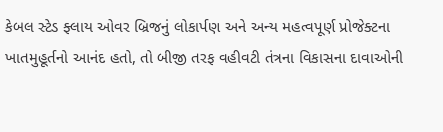કેબલ સ્ટેડ ફ્લાય ઓવર બ્રિજનું લોકાર્પણ અને અન્ય મહત્વપૂર્ણ પ્રોજેક્ટના ખાતમુહૂર્તનો આનંદ હતો, તો બીજી તરફ વહીવટી તંત્રના વિકાસના દાવાઓની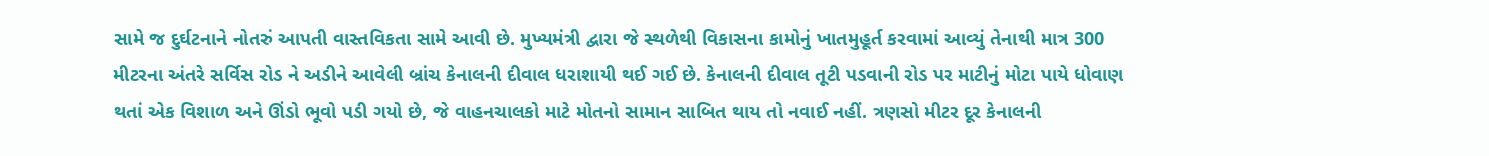સામે જ દુર્ઘટનાને નોતરું આપતી વાસ્તવિકતા સામે આવી છે. મુખ્યમંત્રી દ્વારા જે સ્થળેથી વિકાસના કામોનું ખાતમુહૂર્ત કરવામાં આવ્યું તેનાથી માત્ર 300 મીટરના અંતરે સર્વિસ રોડ ને અડીને આવેલી બ્રાંચ કેનાલની દીવાલ ધરાશાયી થઈ ગઈ છે. કેનાલની દીવાલ તૂટી પડવાની રોડ પર માટીનું મોટા પાયે ધોવાણ થતાં એક વિશાળ અને ઊંડો ભૂવો પડી ગયો છે, જે વાહનચાલકો માટે મોતનો સામાન સાબિત થાય તો નવાઈ નહીં. ત્રણસો મીટર દૂર કેનાલની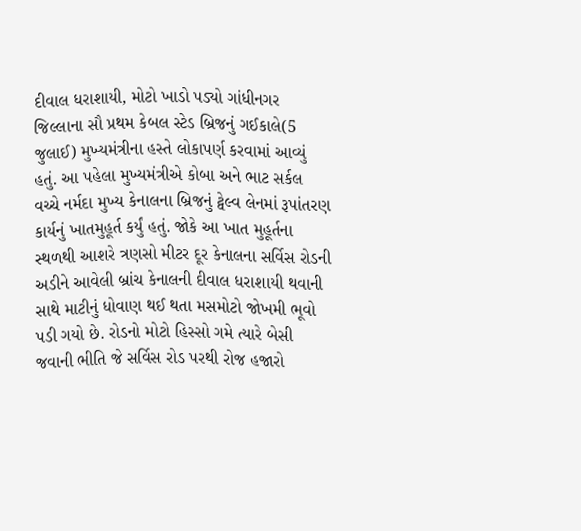દીવાલ ધરાશાયી, મોટો ખાડો પડ્યો ગાંધીનગર જિલ્લાના સૌ પ્રથમ કેબલ સ્ટેડ બ્રિજનું ગઈકાલે(5 જુલાઈ) મુખ્યમંત્રીના હસ્તે લોકાપર્ણ કરવામાં આવ્યું હતું. આ પહેલા મુખ્યમંત્રીએ કોબા અને ભાટ સર્કલ વચ્ચે નર્મદા મુખ્ય કેનાલના બ્રિજનું ટ્વેલ્વ લેનમાં રૂપાંતરણ કાર્યનું ખાતમુહૂર્ત કર્યું હતું. જોકે આ ખાત મુહૂર્તના સ્થળથી આશરે ત્રણસો મીટર દૂર કેનાલના સર્વિસ રોડની અડીને આવેલી બ્રાંચ કેનાલની દીવાલ ધરાશાયી થવાની સાથે માટીનું ધોવાણ થઈ થતા મસમોટો જોખમી ભૂવો પડી ગયો છે. રોડનો મોટો હિસ્સો ગમે ત્યારે બેસી જવાની ભીતિ જે સર્વિસ રોડ પરથી રોજ હજારો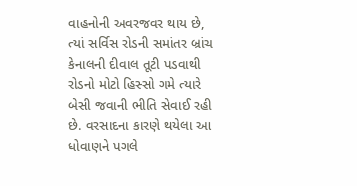વાહનોની અવરજવર થાય છે, ત્યાં સર્વિસ રોડની સમાંતર બ્રાંચ કેનાલની દીવાલ તૂટી પડવાથી રોડનો મોટો હિસ્સો ગમે ત્યારે બેસી જવાની ભીતિ સેવાઈ રહી છે. વરસાદના કારણે થયેલા આ ધોવાણને પગલે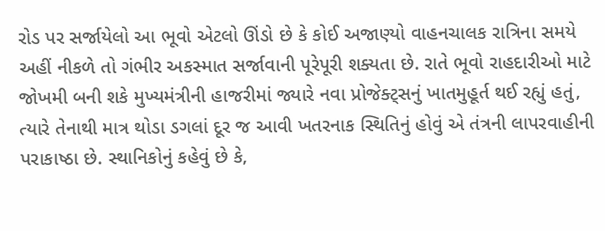રોડ પર સર્જાયેલો આ ભૂવો એટલો ઊંડો છે કે કોઈ અજાણ્યો વાહનચાલક રાત્રિના સમયે અહીં નીકળે તો ગંભીર અકસ્માત સર્જાવાની પૂરેપૂરી શક્યતા છે. રાતે ભૂવો રાહદારીઓ માટે જોખમી બની શકે મુખ્યમંત્રીની હાજરીમાં જ્યારે નવા પ્રોજેક્ટ્સનું ખાતમુહૂર્ત થઈ રહ્યું હતું, ત્યારે તેનાથી માત્ર થોડા ડગલાં દૂર જ આવી ખતરનાક સ્થિતિનું હોવું એ તંત્રની લાપરવાહીની પરાકાષ્ઠા છે. સ્થાનિકોનું કહેવું છે કે,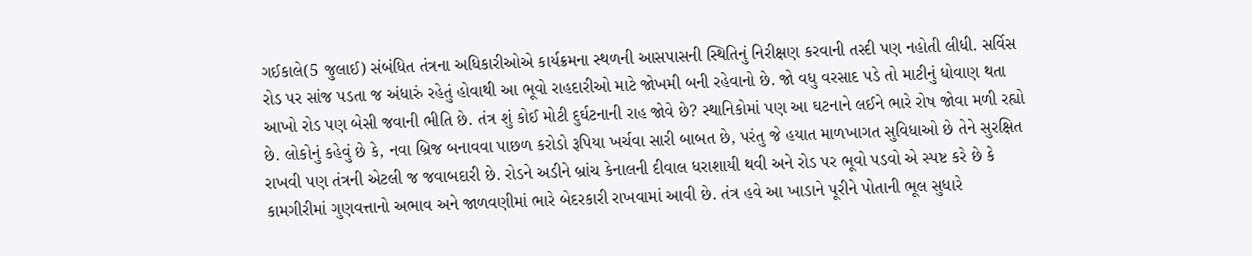ગઈકાલે(5 જુલાઈ) સંબંધિત તંત્રના અધિકારીઓએ કાર્યક્રમના સ્થળની આસપાસની સ્થિતિનું નિરીક્ષણ કરવાની તસ્દી પણ નહોતી લીધી. સર્વિસ રોડ પર સાંજ પડતા જ અંધારું રહેતું હોવાથી આ ભૂવો રાહદારીઓ માટે જોખમી બની રહેવાનો છે. જો વધુ વરસાદ પડે તો માટીનું ધોવાણ થતા આખો રોડ પણ બેસી જવાની ભીતિ છે. તંત્ર શું કોઈ મોટી દુર્ઘટનાની રાહ જોવે છે? સ્થાનિકોમાં પણ આ ઘટનાને લઈને ભારે રોષ જોવા મળી રહ્યો છે. લોકોનું કહેવું છે કે, નવા બ્રિજ બનાવવા પાછળ કરોડો રૂપિયા ખર્ચવા સારી બાબત છે, પરંતુ જે હયાત માળખાગત સુવિધાઓ છે તેને સુરક્ષિત રાખવી પણ તંત્રની એટલી જ જવાબદારી છે. રોડને અડીને બ્રાંચ કેનાલની દીવાલ ધરાશાયી થવી અને રોડ પર ભૂવો પડવો એ સ્પષ્ટ કરે છે કે કામગીરીમાં ગુણવત્તાનો અભાવ અને જાળવણીમાં ભારે બેદરકારી રાખવામાં આવી છે. તંત્ર હવે આ ખાડાને પૂરીને પોતાની ભૂલ સુધારે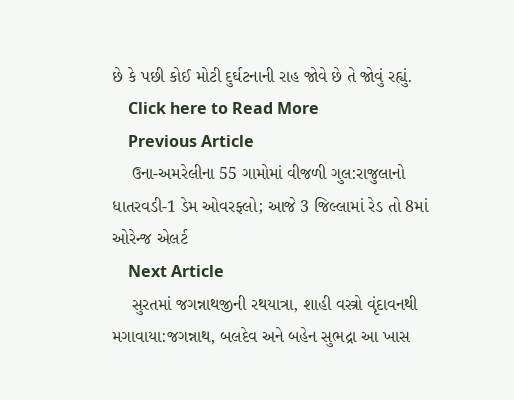છે કે પછી કોઈ મોટી દુર્ઘટનાની રાહ જોવે છે તે જોવું રહ્યું.
    Click here to Read More
    Previous Article
    ઉના-અમરેલીના 55 ગામોમાં વીજળી ગુલ:રાજુલાનો ધાતરવડી-1 ડેમ ઓવરફ્લો; આજે 3 જિલ્લામાં રેડ તો 8માં ઓરેન્જ એલર્ટ
    Next Article
    સુરતમાં જગન્નાથજીની રથયાત્રા, શાહી વસ્ત્રો વૃંદાવનથી મગાવાયા:જગન્નાથ, બલદેવ અને બહેન સુભદ્રા આ ખાસ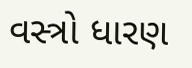વસ્ત્રો ધારણ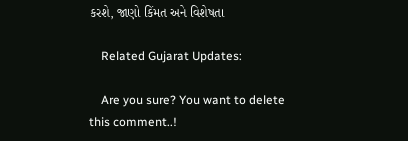કરશે, જાણો કિંમત અને વિશેષતા

    Related Gujarat Updates:

    Are you sure? You want to delete this comment..!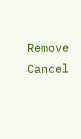Remove Cancel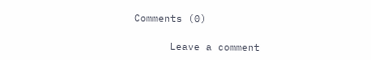Comments (0)

      Leave a comment